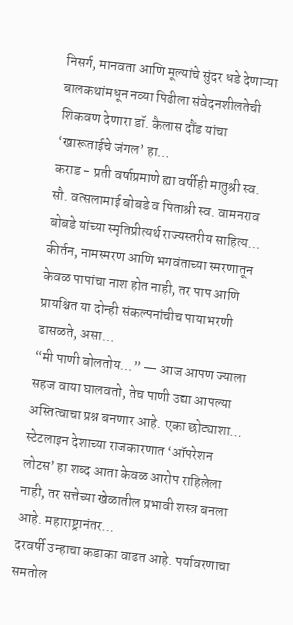निसर्ग, मानवता आणि मूल्यांचे सुंदर धडे देणाऱ्या बालकथांमधून नव्या पिढीला संवेदनशीलतेची शिकवण देणारा डॉ. कैलास दौंड यांचा ‘खारूताईचे जंगल’ हा…
कराड - प्रती वर्षाप्रमाणे ह्या वर्षीही मातुश्री स्व. सौ. वत्सलामाई बोबडे व पिताश्री स्व. वामनराव बोबडे यांच्या स्मृतिप्रीत्यर्थ राज्यस्तरीय साहित्य…
कीर्तन, नामस्मरण आणि भगवंताच्या स्मरणातून केवळ पापांचा नाश होत नाही, तर पाप आणि प्रायश्चित या दोन्ही संकल्पनांचीच पायाभरणी ढासळते, असा…
“मी पाणी बोलतोय…” — आज आपण ज्याला सहज वाया घालवतो, तेच पाणी उद्या आपल्या अस्तित्वाचा प्रश्न बनणार आहे. एका छोट्याशा…
स्टेटलाइन देशाच्या राजकारणात ‘ऑपरेशन लोटस’ हा शब्द आता केवळ आरोप राहिलेला नाही, तर सत्तेच्या खेळातील प्रभावी शस्त्र बनला आहे. महाराष्ट्रानंतर…
दरवर्षी उन्हाचा कडाका वाढत आहे. पर्यावरणाचा समतोल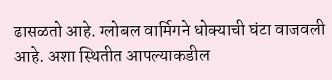ढासळतो आहे. ग्लोबल वार्मिगने धोक्याची घंटा वाजवली आहे. अशा स्थितीत आपल्याकडील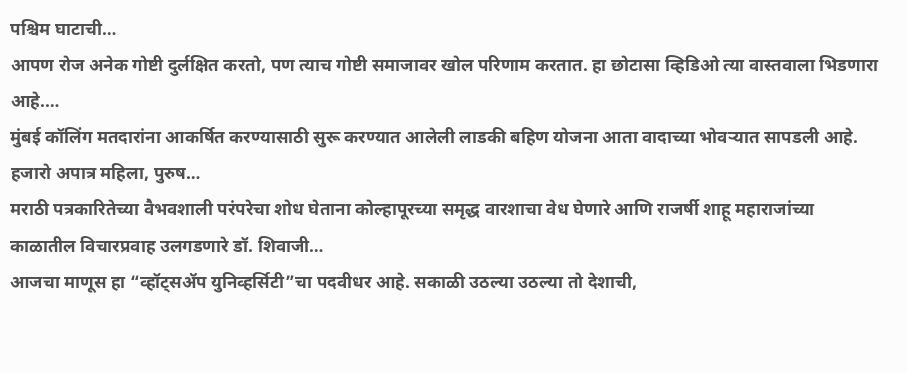पश्चिम घाटाची…
आपण रोज अनेक गोष्टी दुर्लक्षित करतो, पण त्याच गोष्टी समाजावर खोल परिणाम करतात. हा छोटासा व्हिडिओ त्या वास्तवाला भिडणारा आहे.…
मुंबई कॉलिंग मतदारांना आकर्षित करण्यासाठी सुरू करण्यात आलेली लाडकी बहिण योजना आता वादाच्या भोवऱ्यात सापडली आहे. हजारो अपात्र महिला, पुरुष…
मराठी पत्रकारितेच्या वैभवशाली परंपरेचा शोध घेताना कोल्हापूरच्या समृद्ध वारशाचा वेध घेणारे आणि राजर्षी शाहू महाराजांच्या काळातील विचारप्रवाह उलगडणारे डॉ. शिवाजी…
आजचा माणूस हा “व्हॉट्सॲप युनिव्हर्सिटी”चा पदवीधर आहे. सकाळी उठल्या उठल्या तो देशाची,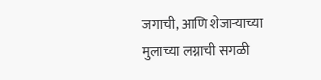जगाची, आणि शेजाऱ्याच्या मुलाच्या लग्नाची सगळी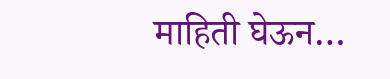माहिती घेऊन…